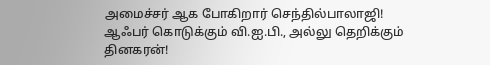அமைச்சர் ஆக போகிறார் செந்தில்பாலாஜி! ஆஃபர் கொடுக்கும் வி.ஐ.பி., அல்லு தெறிக்கும் தினகரன்!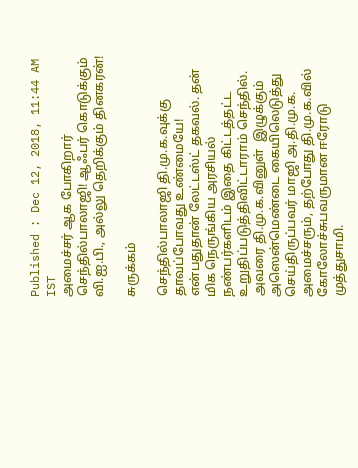Published : Dec 12, 2018, 11:44 AM IST
அமைச்சர் ஆக போகிறார் செந்தில்பாலாஜி! ஆஃபர் கொடுக்கும் வி.ஐ.பி., அல்லு தெறிக்கும் தினகரன்!

சுருக்கம்

செந்தில்பாலாஜி தி.மு.க.வுக்கு தாவப்போவது உண்மையே! என்பதுதான் லேட்டஸ்ட் தகவல். தன் மிக நெருங்கிய அரசியல் நண்பர்களிடம் இதை கிட்டத்தட்ட உறுதிப்படுத்திவிட்டாராம் செந்தில். அவரை தி.மு.க.வினுள்  இழுக்கும் அஸென்மெண்டை கையிலெடுத்து செய்திருப்பவர் மாஜி அ.தி.மு.க. அமைச்சரும், தற்போது தி.மு.க.வில் கோலோச்சுபவருமான ஈரோடு முத்துசாமி.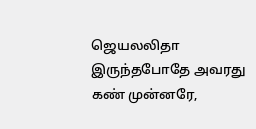ஜெயலலிதா இருந்தபோதே அவரது கண் முன்னரே,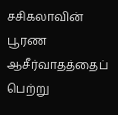சசிகலாவின் பூரண ஆசீர்வாதத்தைப் பெற்று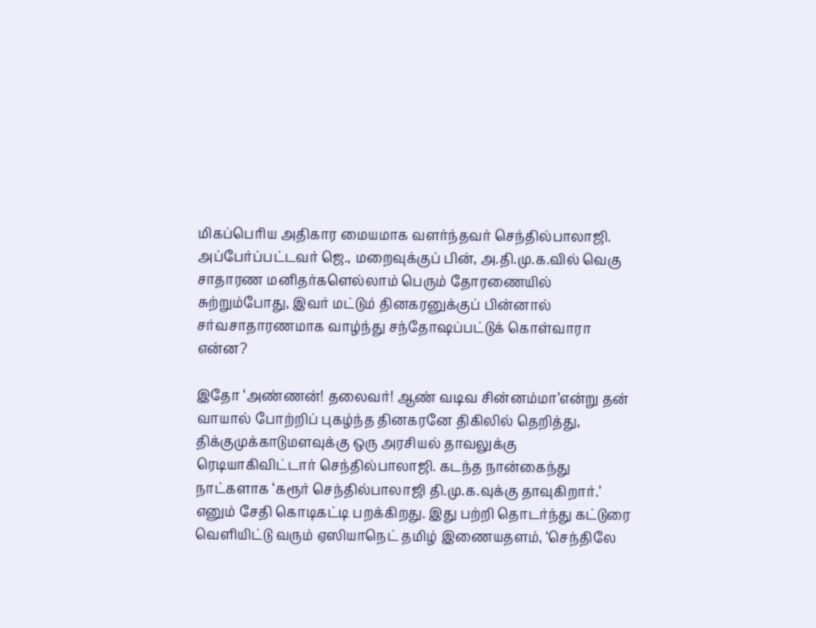மிகப்பெரிய அதிகார மையமாக வளர்ந்தவர் செந்தில்பாலாஜி. அப்பேர்ப்பட்டவர் ஜெ., மறைவுக்குப் பின், அ.தி.மு.க.வில் வெகு சாதாரண மனிதர்களெல்லாம் பெரும் தோரணையில் சுற்றும்போது, இவர் மட்டும் தினகரனுக்குப் பின்னால் சர்வசாதாரணமாக வாழ்ந்து சந்தோஷப்பட்டுக் கொள்வாரா என்ன?

இதோ ‘அண்ணன்! தலைவர்! ஆண் வடிவ சின்னம்மா’என்று தன் வாயால் போற்றிப் புகழ்ந்த தினகரனே திகிலில் தெறித்து, திக்குமுக்காடுமளவுக்கு ஒரு அரசியல் தாவலுக்கு ரெடியாகிவிட்டார் செந்தில்பாலாஜி. கடந்த நான்கைந்து நாட்களாக ‘கரூர் செந்தில்பாலாஜி தி.மு.க.வுக்கு தாவுகிறார்.’ எனும் சேதி கொடிகட்டி பறக்கிறது. இது பற்றி தொடர்ந்து கட்டுரை வெளியிட்டு வரும் ஏஸியாநெட் தமிழ் இணையதளம், ‘செந்திலே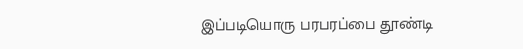இப்படியொரு பரபரப்பை தூண்டி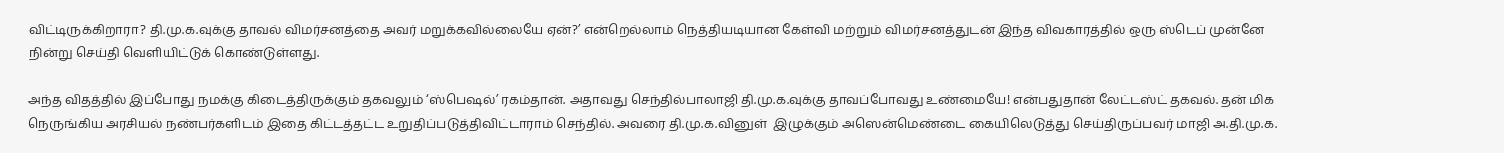விட்டிருக்கிறாரா? தி.மு.க.வுக்கு தாவல் விமர்சனத்தை அவர் மறுக்கவில்லையே ஏன்?’ என்றெல்லாம் நெத்தியடியான கேள்வி மற்றும் விமர்சனத்துடன் இந்த விவகாரத்தில் ஒரு ஸ்டெப் முன்னே நின்று செய்தி வெளியிட்டுக் கொண்டுள்ளது.

அந்த விதத்தில் இப்போது நமக்கு கிடைத்திருக்கும் தகவலும் ‘ஸ்பெஷல்’ ரகம்தான். அதாவது செந்தில்பாலாஜி தி.மு.க.வுக்கு தாவப்போவது உண்மையே! என்பதுதான் லேட்டஸ்ட் தகவல். தன் மிக நெருங்கிய அரசியல் நண்பர்களிடம் இதை கிட்டத்தட்ட உறுதிப்படுத்திவிட்டாராம் செந்தில். அவரை தி.மு.க.வினுள்  இழுக்கும் அஸென்மெண்டை கையிலெடுத்து செய்திருப்பவர் மாஜி அ.தி.மு.க.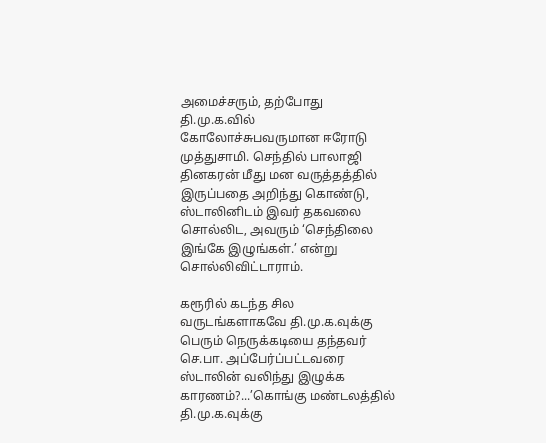அமைச்சரும், தற்போது தி.மு.க.வில் கோலோச்சுபவருமான ஈரோடு முத்துசாமி. செந்தில் பாலாஜி தினகரன் மீது மன வருத்தத்தில் இருப்பதை அறிந்து கொண்டு, ஸ்டாலினிடம் இவர் தகவலை சொல்லிட, அவரும் ‘செந்திலை இங்கே இழுங்கள்.’ என்று சொல்லிவிட்டாராம்.

கரூரில் கடந்த சில வருடங்களாகவே தி.மு.க.வுக்கு பெரும் நெருக்கடியை தந்தவர் செ.பா. அப்பேர்ப்பட்டவரை ஸ்டாலின் வலிந்து இழுக்க காரணம்?...’கொங்கு மண்டலத்தில் தி.மு.க.வுக்கு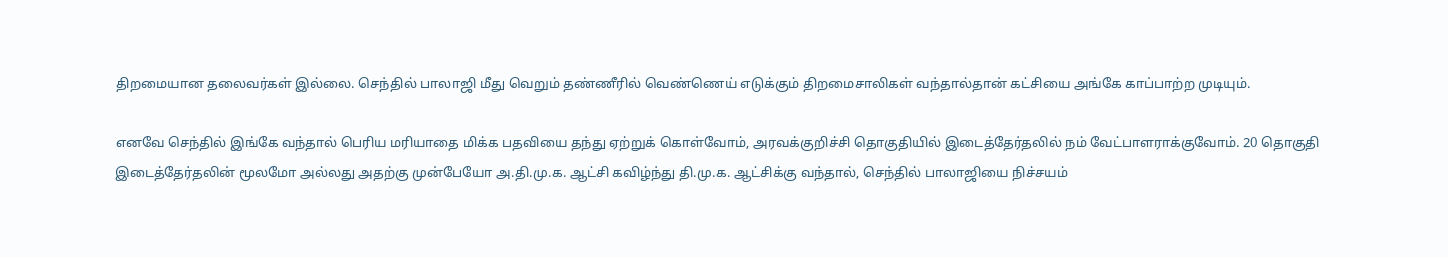திறமையான தலைவர்கள் இல்லை. செந்தில் பாலாஜி மீது வெறும் தண்ணீரில் வெண்ணெய் எடுக்கும் திறமைசாலிகள் வந்தால்தான் கட்சியை அங்கே காப்பாற்ற முடியும்.

எனவே செந்தில் இங்கே வந்தால் பெரிய மரியாதை மிக்க பதவியை தந்து ஏற்றுக் கொள்வோம், அரவக்குறிச்சி தொகுதியில் இடைத்தேர்தலில் நம் வேட்பாளராக்குவோம். 20 தொகுதி இடைத்தேர்தலின் மூலமோ அல்லது அதற்கு முன்பேயோ அ.தி.மு.க. ஆட்சி கவிழ்ந்து தி.மு.க. ஆட்சிக்கு வந்தால், செந்தில் பாலாஜியை நிச்சயம்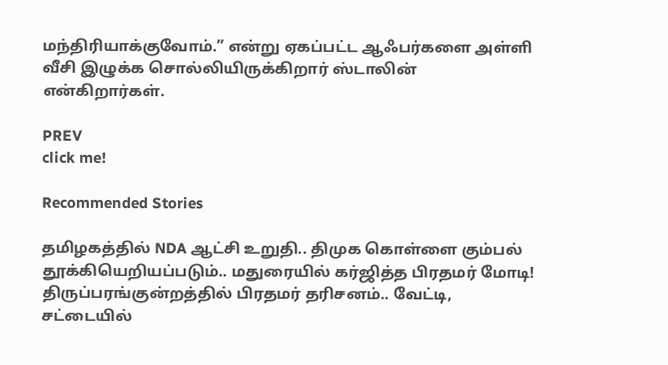மந்திரியாக்குவோம்.” என்று ஏகப்பட்ட ஆஃபர்களை அள்ளி வீசி இழுக்க சொல்லியிருக்கிறார் ஸ்டாலின் என்கிறார்கள்.

PREV
click me!

Recommended Stories

தமிழகத்தில் NDA ஆட்சி உறுதி.. திமுக கொள்ளை கும்பல் தூக்கியெறியப்படும்.. மதுரையில் கர்ஜித்த பிரதமர் மோடி!
திருப்பரங்குன்றத்தில் பிரதமர் தரிசனம்.. வேட்டி, சட்டையில்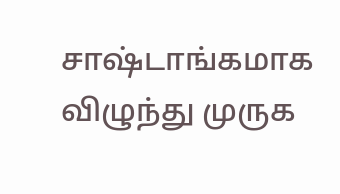சாஷ்டாங்கமாக விழுந்து முருக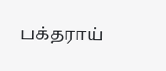பக்தராய்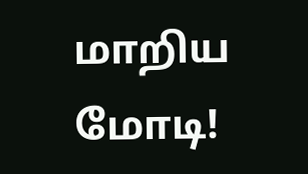மாறிய மோடி!